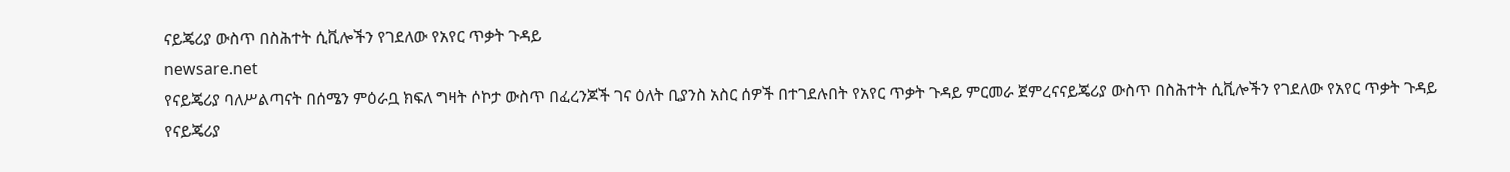ናይጄሪያ ውስጥ በስሕተት ሲቪሎችን የገደለው የአየር ጥቃት ጉዳይ
newsare.net
የናይጄሪያ ባለሥልጣናት በሰሜን ምዕራቧ ክፍለ ግዛት ሶኮታ ውስጥ በፈረንጆች ገና ዕለት ቢያንስ አስር ሰዎች በተገደሉበት የአየር ጥቃት ጉዳይ ምርመራ ጀምረናናይጄሪያ ውስጥ በስሕተት ሲቪሎችን የገደለው የአየር ጥቃት ጉዳይ
የናይጄሪያ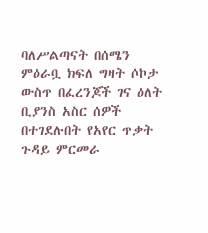ባለሥልጣናት በሰሜን ምዕራቧ ክፍለ ግዛት ሶኮታ ውስጥ በፈረንጆች ገና ዕለት ቢያንስ አስር ሰዎች በተገደሉበት የአየር ጥቃት ጉዳይ ምርመራ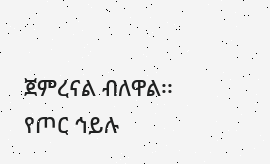ጀምረናል ብለዋል፡፡ የጦር ኅይሉ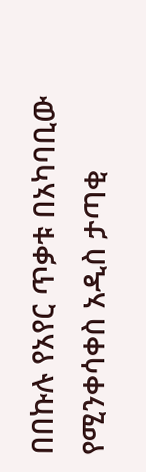በበኩሉ የአየር ጥቃቱ በአካባቢው የሚንቀሳቀስ አዲስ ታጣቂ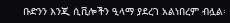ቡድንን እንጂ ሲቪሎችን ዒላማ ያደረገ አልነበረም ብሏል፡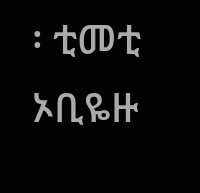፡ ቲመቲ ኦቢዬዙ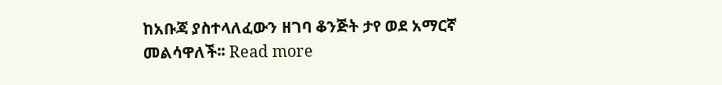ከአቡጃ ያስተላለፈውን ዘገባ ቆንጅት ታየ ወደ አማርኛ መልሳዋለች፡፡ Read more